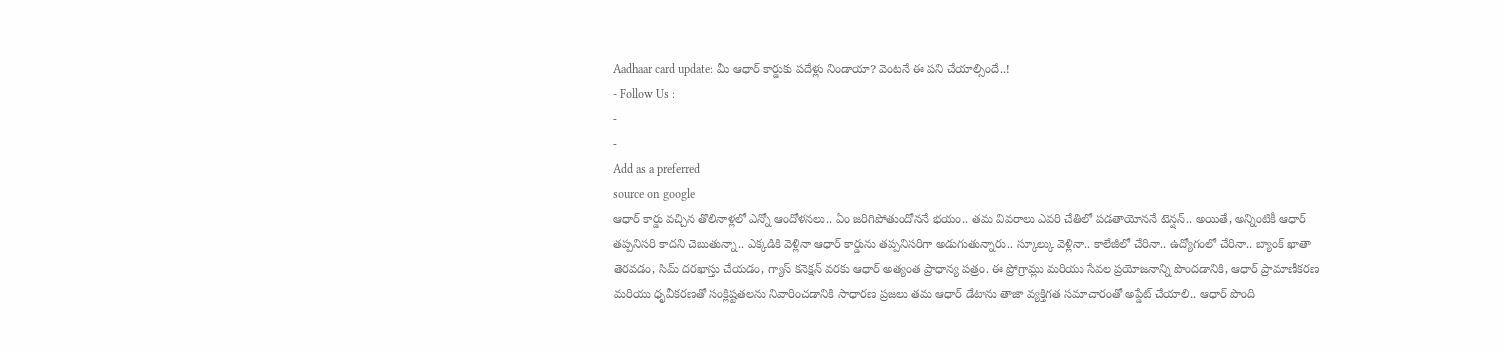Aadhaar card update: మీ ఆధార్ కార్డుకు పదేళ్లు నిండాయా? వెంటనే ఈ పని చేయాల్సిందే..!
- Follow Us :
-
-
Add as a preferred
source on google
ఆధార్ కార్డు వచ్చిన తొలినాళ్లలో ఎన్నో ఆందోళనలు.. ఏం జరిగిపోతుందోననే భయం.. తమ వివరాలు ఎవరి చేతిలో పడతాయోననే టెన్షన్.. అయితే, అన్నింటికీ ఆధార్ తప్పనిసరి కాదని చెబుతున్నా.. ఎక్కడికి వెళ్లినా ఆధార్ కార్డును తప్పనిసరిగా అడుగుతున్నారు.. స్కూల్కు వెళ్లినా.. కాలేజీలో చేరినా.. ఉద్యోగంలో చేరినా.. బ్యాంక్ ఖాతా తెరవడం, సిమ్ దరఖాస్తు చేయడం, గ్యాస్ కనెక్షన్ వరకు ఆధార్ అత్యంత ప్రాధాన్య పత్రం. ఈ ప్రోగ్రామ్లు మరియు సేవల ప్రయోజనాన్ని పొందడానికి, ఆధార్ ప్రామాణీకరణ మరియు ధృవీకరణతో సంక్లిష్టతలను నివారించడానికి సాధారణ ప్రజలు తమ ఆధార్ డేటాను తాజా వ్యక్తిగత సమాచారంతో అప్డేట్ చేయాలి.. ఆధార్ పొంది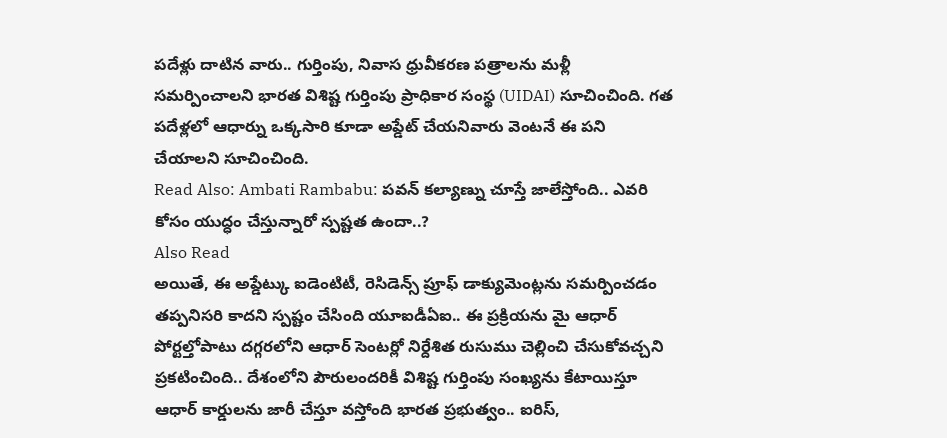పదేళ్లు దాటిన వారు.. గుర్తింపు, నివాస ధ్రువీకరణ పత్రాలను మళ్లీ సమర్పించాలని భారత విశిష్ట గుర్తింపు ప్రాధికార సంస్థ (UIDAI) సూచించింది. గత పదేళ్లలో ఆధార్ను ఒక్కసారి కూడా అప్డేట్ చేయనివారు వెంటనే ఈ పని చేయాలని సూచించింది.
Read Also: Ambati Rambabu: పవన్ కల్యాణ్ను చూస్తే జాలేస్తోంది.. ఎవరి కోసం యుద్ధం చేస్తున్నారో స్పష్టత ఉందా..?
Also Read
అయితే, ఈ అప్డేట్కు ఐడెంటిటీ, రెసిడెన్స్ ప్రూఫ్ డాక్యుమెంట్లను సమర్పించడం తప్పనిసరి కాదని స్పష్టం చేసింది యూఐడీఏఐ.. ఈ ప్రక్రియను మై ఆధార్ పోర్టల్తోపాటు దగ్గరలోని ఆధార్ సెంటర్లో నిర్దేశిత రుసుము చెల్లించి చేసుకోవచ్చని ప్రకటించింది.. దేశంలోని పౌరులందరికీ విశిష్ట గుర్తింపు సంఖ్యను కేటాయిస్తూ ఆధార్ కార్డులను జారీ చేస్తూ వస్తోంది భారత ప్రభుత్వం.. ఐరిస్,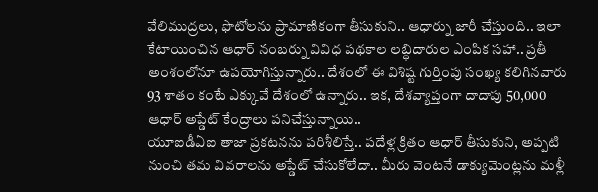వేలిముద్రలు, ఫొటోలను ప్రామాణికంగా తీసుకుని.. ఆధార్ను జారీ చేస్తుంది.. ఇలా కేటాయించిన ఆధార్ నంబర్ను వివిధ పథకాల లబ్ధిదారుల ఎంపిక సహా.. ప్రతీ అంశంలోనూ ఉపయోగిస్తున్నారు.. దేశంలో ఈ విశిష్ట గుర్తింపు సంఖ్య కలిగినవారు 93 శాతం కంటే ఎక్కువే దేశంలో ఉన్నారు.. ఇక, దేశవ్యాప్తంగా దాదాపు 50,000 ఆధార్ అప్డేట్ కేంద్రాలు పనిచేస్తున్నాయి..
యూఐడీఏఐ తాజా ప్రకటనను పరిశీలిస్తే.. పదేళ్ల క్రితం ఆధార్ తీసుకుని, అప్పటి నుంచి తమ వివరాలను అప్డేట్ చేసుకోలేదా.. మీరు వెంటనే డాక్యుమెంట్లను మళ్లీ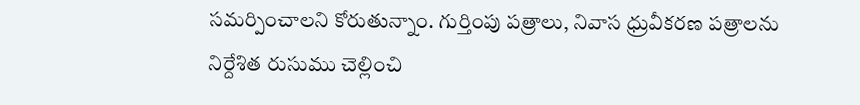సమర్పించాలని కోరుతున్నాం. గుర్తింపు పత్రాలు, నివాస ధ్రువీకరణ పత్రాలను నిర్దేశిత రుసుము చెల్లించి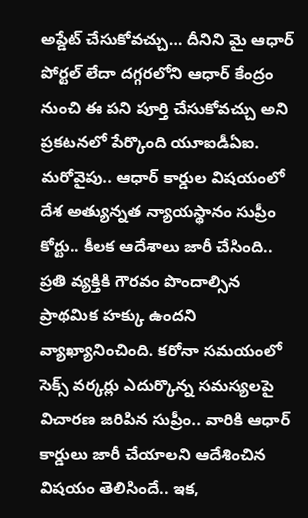అప్డేట్ చేసుకోవచ్చు… దీనిని మై ఆధార్ పోర్టల్ లేదా దగ్గరలోని ఆధార్ కేంద్రం నుంచి ఈ పని పూర్తి చేసుకోవచ్చు అని ప్రకటనలో పేర్కొంది యూఐడీఏఐ. మరోవైపు.. ఆధార్ కార్డుల విషయంలో దేశ అత్యున్నత న్యాయస్థానం సుప్రీం కోర్టు.. కీలక ఆదేశాలు జారీ చేసింది.. ప్రతి వ్యక్తికి గౌరవం పొందాల్సిన ప్రాథమిక హక్కు ఉందని వ్యాఖ్యానించింది. కరోనా సమయంలో సెక్స్ వర్కర్లు ఎదుర్కొన్న సమస్యలపై విచారణ జరిపిన సుప్రీం.. వారికి ఆధార్ కార్డులు జారీ చేయాలని ఆదేశించిన విషయం తెలిసిందే.. ఇక,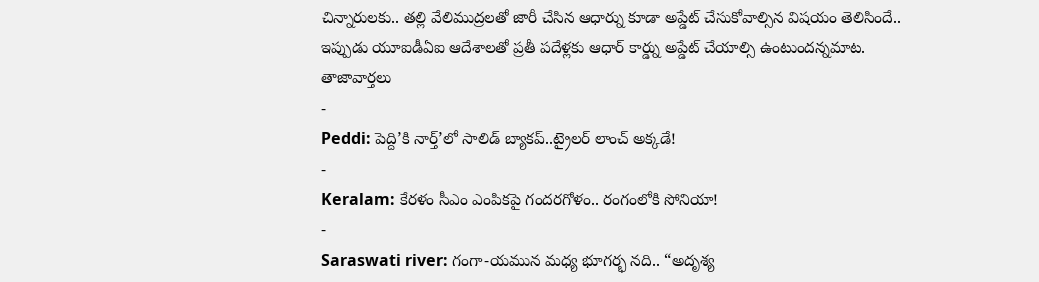చిన్నారులకు.. తల్లి వేలిముద్రలతో జారీ చేసిన ఆధార్ను కూడా అప్డేట్ చేసుకోవాల్సిన విషయం తెలిసిందే.. ఇప్పుడు యూఐడీఏఐ ఆదేశాలతో ప్రతీ పదేళ్లకు ఆధార్ కార్డ్ను అప్డేట్ చేయాల్సి ఉంటుందన్నమాట.
తాజావార్తలు
-
Peddi: పెద్ది’కి నార్త్’లో సాలిడ్ బ్యాకప్..ట్రైలర్ లాంచ్ అక్కడే!
-
Keralam: కేరళం సీఎం ఎంపికపై గందరగోళం.. రంగంలోకి సోనియా!
-
Saraswati river: గంగా-యమున మధ్య భూగర్భ నది.. “అదృశ్య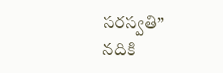సరస్వతి” నదికి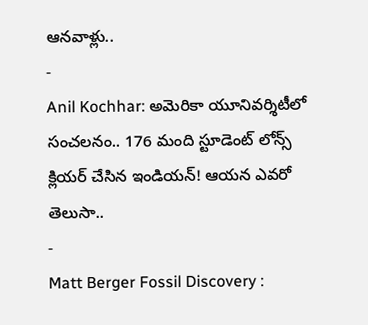ఆనవాళ్లు..
-
Anil Kochhar: అమెరికా యూనివర్శిటీలో సంచలనం.. 176 మంది స్టూడెంట్ లోన్స్ క్లియర్ చేసిన ఇండియన్! ఆయన ఎవరో తెలుసా..
-
Matt Berger Fossil Discovery :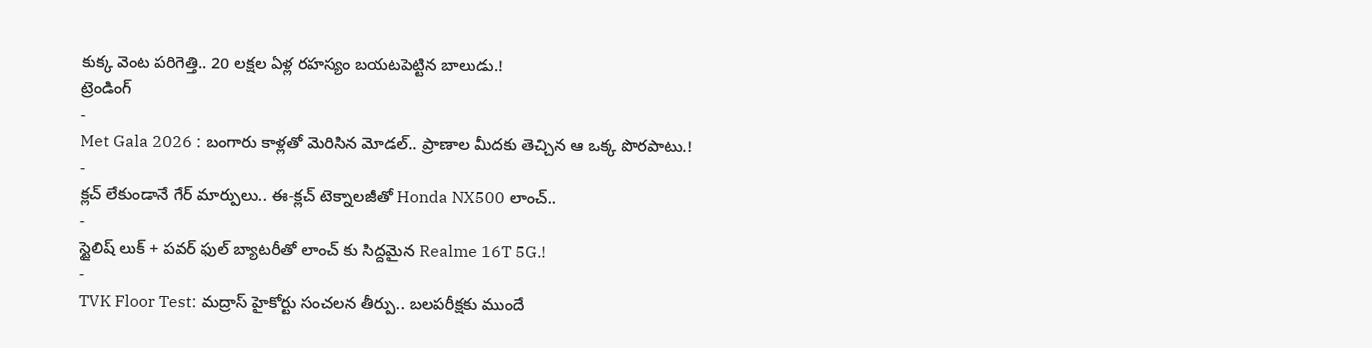కుక్క వెంట పరిగెత్తి.. 20 లక్షల ఏళ్ల రహస్యం బయటపెట్టిన బాలుడు.!
ట్రెండింగ్
-
Met Gala 2026 : బంగారు కాళ్లతో మెరిసిన మోడల్.. ప్రాణాల మీదకు తెచ్చిన ఆ ఒక్క పొరపాటు.!
-
క్లచ్ లేకుండానే గేర్ మార్పులు.. ఈ-క్లచ్ టెక్నాలజీతో Honda NX500 లాంచ్..
-
స్టైలిష్ లుక్ + పవర్ ఫుల్ బ్యాటరీతో లాంచ్ కు సిద్దమైన Realme 16T 5G.!
-
TVK Floor Test: మద్రాస్ హైకోర్టు సంచలన తీర్పు.. బలపరీక్షకు ముందే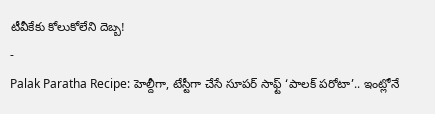టీవీకేకు కోలుకోలేని దెబ్బ!
-
Palak Paratha Recipe: హెల్దీగా, టేస్టీగా చేసే సూపర్ సాఫ్ట్ ‘పాలక్ పరోటా’.. ఇంట్లోనే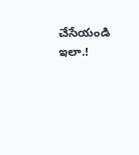చేసేయండి ఇలా.!